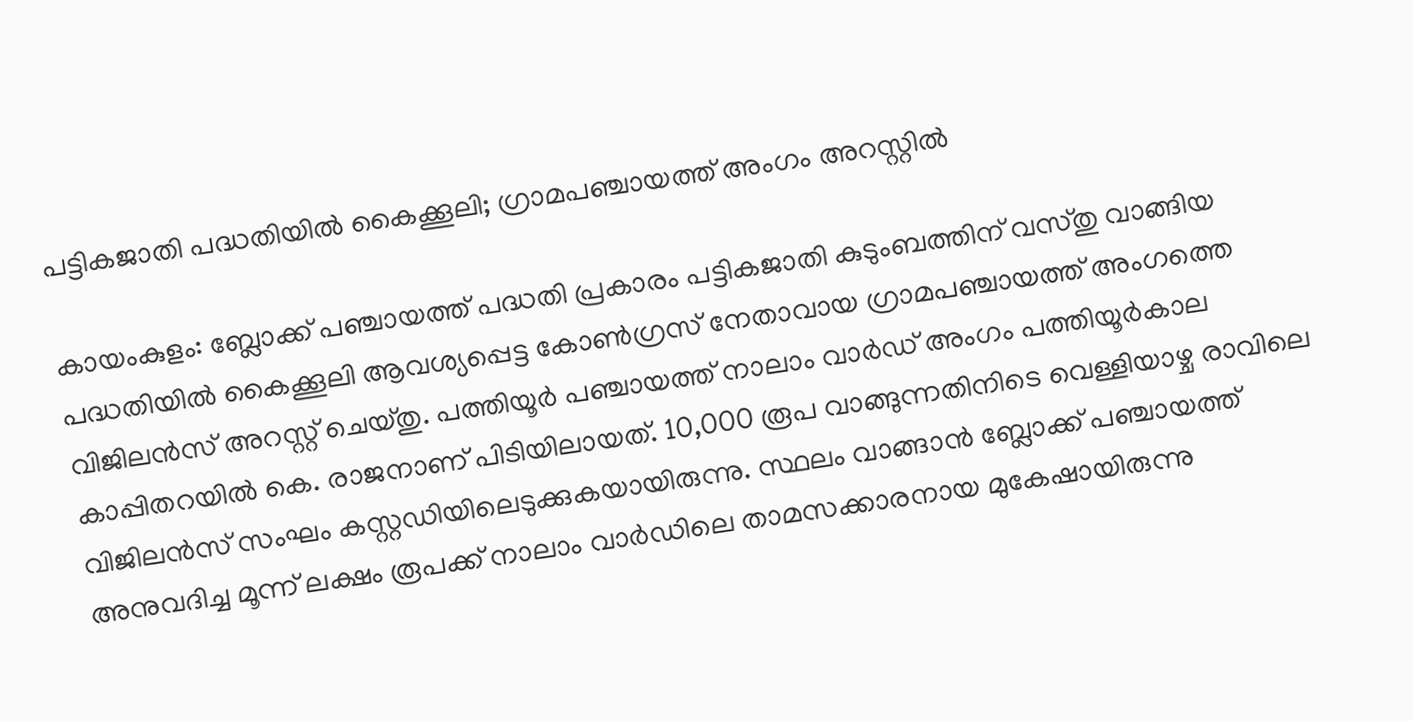പട്ടികജാതി പദ്ധതിയിൽ കൈക്കൂലി; ഗ്രാമപഞ്ചായത്ത് അംഗം അറസ്റ്റിൽ

കായംകുളം: ബ്ലോക്ക് പഞ്ചായത്ത് പദ്ധതി പ്രകാരം പട്ടികജാതി കുടുംബത്തിന് വസ്തു വാങ്ങിയ പദ്ധതിയിൽ കൈക്കൂലി ആവശ്യപ്പെട്ട കോൺഗ്രസ് നേതാവായ ഗ്രാമപഞ്ചായത്ത് അംഗത്തെ വിജിലൻസ് അറസ്റ്റ് ചെയ്തു. പത്തിയൂർ പഞ്ചായത്ത് നാലാം വാർഡ് അംഗം പത്തിയൂർകാല കാപ്പിതറയിൽ കെ. രാജനാണ് പിടിയിലായത്. 10,000 രൂപ വാങ്ങുന്നതിനിടെ വെള്ളിയാഴ്ച രാവിലെ വിജിലൻസ് സംഘം കസ്റ്റഡിയിലെടുക്കുകയായിരുന്നു. സ്ഥലം വാങ്ങാൻ ബ്ലോക്ക് പഞ്ചായത്ത് അനുവദിച്ച മൂന്ന് ലക്ഷം രൂപക്ക് നാലാം വാർഡിലെ താമസക്കാരനായ മുകേഷായിരുന്നു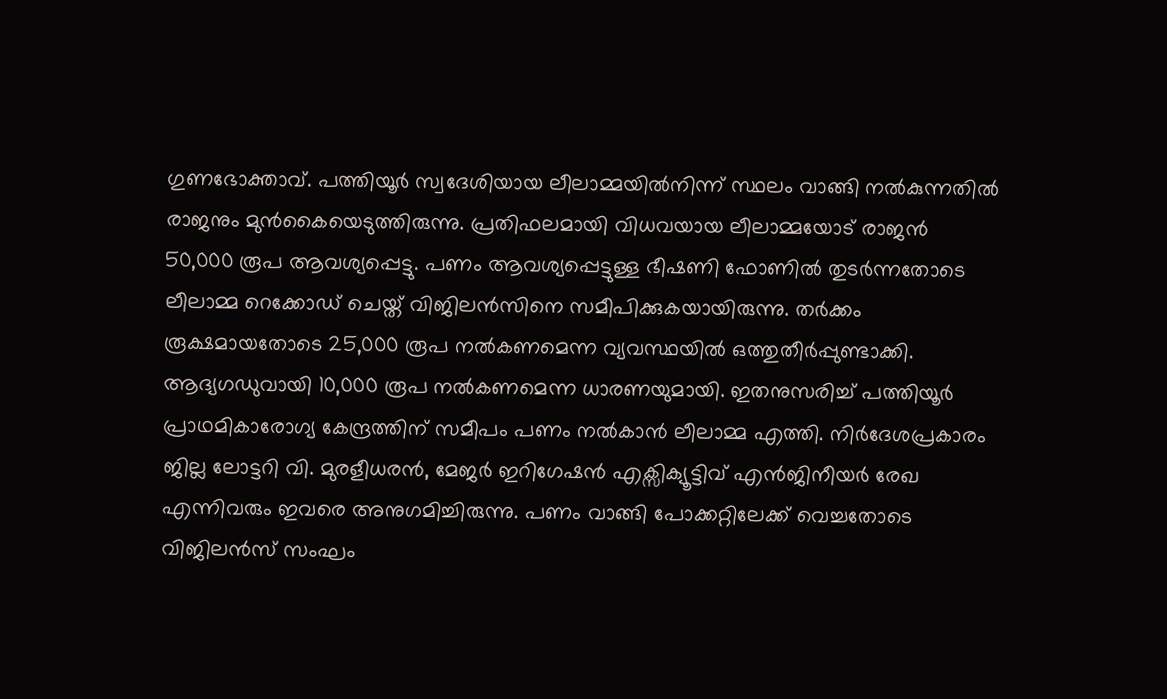ഗുണഭോക്താവ്. പത്തിയൂർ സ്വദേശിയായ ലീലാമ്മയിൽനിന്ന് സ്ഥലം വാങ്ങി നൽകുന്നതിൽ രാജനും മുൻകൈയെടുത്തിരുന്നു. പ്രതിഫലമായി വിധവയായ ലീലാമ്മയോട് രാജൻ 50,000 രൂപ ആവശ്യപ്പെട്ടു. പണം ആവശ്യപ്പെട്ടുള്ള ഭീഷണി ഫോണിൽ തുടർന്നതോടെ ലീലാമ്മ റെക്കോഡ് ചെയ്ത് വിജിലൻസിനെ സമീപിക്കുകയായിരുന്നു. തർക്കം രൂക്ഷമായതോടെ 25,000 രൂപ നൽകണമെന്ന വ്യവസ്ഥയിൽ ഒത്തുതീർപ്പുണ്ടാക്കി. ആദ്യഗഡുവായി 10,000 രൂപ നൽകണമെന്ന ധാരണയുമായി. ഇതനുസരിച്ച് പത്തിയൂർ പ്രാഥമികാരോഗ്യ കേന്ദ്രത്തിന് സമീപം പണം നൽകാൻ ലീലാമ്മ എത്തി. നിർദേശപ്രകാരം ജില്ല ലോട്ടറി വി. മുരളീധരൻ, മേജർ ഇറിഗേഷൻ എക്സിക്യൂട്ടിവ് എൻജിനീയർ രേഖ എന്നിവരും ഇവരെ അനുഗമിച്ചിരുന്നു. പണം വാങ്ങി പോക്കറ്റിലേക്ക് വെച്ചതോടെ വിജിലൻസ് സംഘം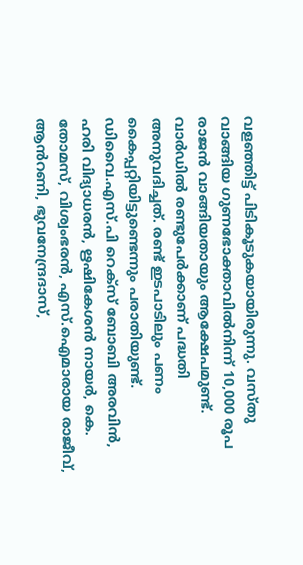വളഞ്ഞിട്ട് പിടികൂടുകയായിരുന്നു. വസ്തു വാങ്ങിയ ഗുണഭോക്താവിൽനിന്ന് 10,000 രൂപ രാജൻ വാങ്ങിയതായും ആക്ഷേപമുണ്ട്. വാർഡിൽ രണ്ടുപേർക്കാണ് പദ്ധതി അനുവദിച്ചത്. രണ്ട് ഇടപാടിലും പണം കൈപ്പറ്റിയിട്ടുണ്ടെന്നും പരാതിയുണ്ട്. ഡിവൈ.എസ്.പി റെക്സ് ബോബി അരവിൻ, ഹരി വിദ്യാധരൻ, ഋഷികേശൻ നായർ, കെ. തോമസ്, വിശ്വംഭരൻ, എസ്.ഐമാരായ രാജീവ്, ആൻറണി, ഭുവനേന്ദ്രദാസ്,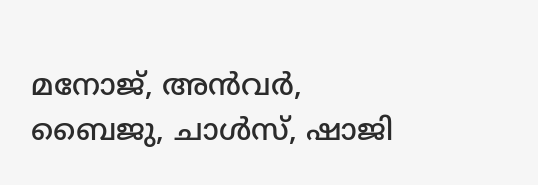മനോജ്, അൻവർ, ബൈജു, ചാൾസ്, ഷാജി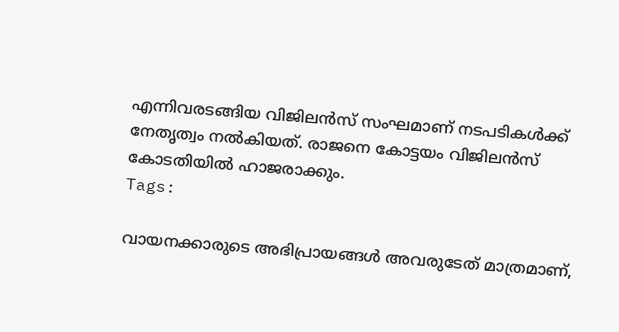എന്നിവരടങ്ങിയ വിജിലൻസ് സംഘമാണ് നടപടികൾക്ക് നേതൃത്വം നൽകിയത്. രാജനെ കോട്ടയം വിജിലൻസ് കോടതിയിൽ ഹാജരാക്കും.
Tags:

വായനക്കാരുടെ അഭിപ്രായങ്ങള്‍ അവരുടേത് മാത്രമാണ്,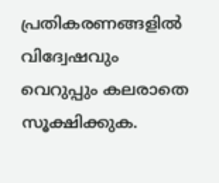പ്രതികരണങ്ങളിൽ വിദ്വേഷവും വെറുപ്പും കലരാതെ സൂക്ഷിക്കുക.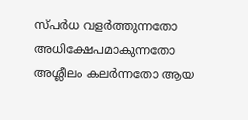സ്പർധ വളർത്തുന്നതോ അധിക്ഷേപമാകുന്നതോ അശ്ലീലം കലർന്നതോ ആയ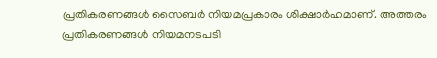പ്രതികരണങ്ങൾ സൈബർ നിയമപ്രകാരം ശിക്ഷാർഹമാണ്. അത്തരം പ്രതികരണങ്ങൾ നിയമനടപടി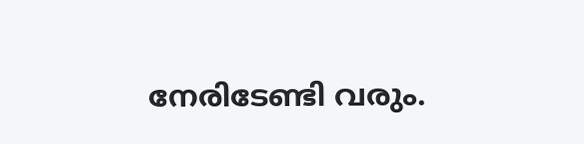നേരിടേണ്ടി വരും.